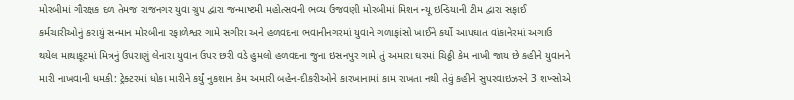મોરબીમાં ગૌરક્ષક દળ તેમજ રાજનગર યુવા ગ્રુપ દ્વારા જન્માષ્ટમી મહોત્સવની ભવ્ય ઉજવણી મોરબીમાં મિશન ન્યૂ ઇન્ડિયાની ટીમ દ્વારા સફાઈ કર્મચારીઓનું કરાયું સન્માન મોરબીના રફાળેશ્વર ગામે સગીરા અને હળવદના ભવાનીનગરમાં યુવાને ગળાફાંસો ખાઈને કર્યો આપઘાત વાંકાનેરમાં અગાઉ થયેલ માથાકૂટમાં મિત્રનું ઉપરાણું લેનારા યુવાન ઉપર છરી વડે હુમલો હળવદના જુના ઇસનપુર ગામે તું અમારા ઘરમાં ચિઠ્ઠી કેમ નાખી જાય છે કહીને યુવાનને મારી નાખવાની ધમકી: ટ્રેક્ટરમાં ધોકા મારીને કર્યું નુકશાન કેમ અમારી બહેન-દીકરીઓને કારખાનામાં કામ રાખતા નથી તેવું કહીને સુપરવાઇઝરને 3 શખ્સોએ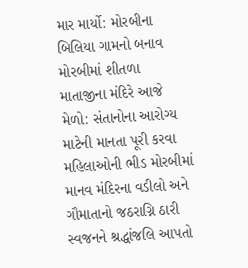માર માર્યો: મોરબીના બિલિયા ગામનો બનાવ મોરબીમાં શીતળા માતાજીના મંદિરે આજે મેળો: સંતાનોના આરોગ્ય માટેની માનતા પૂરી કરવા મહિલાઓની ભીડ મોરબીમાં માનવ મંદિરના વડીલો અને ગૌમાતાનો જઠરાગ્નિ ઠારી સ્વજનને શ્રદ્ધાંજલિ આપતો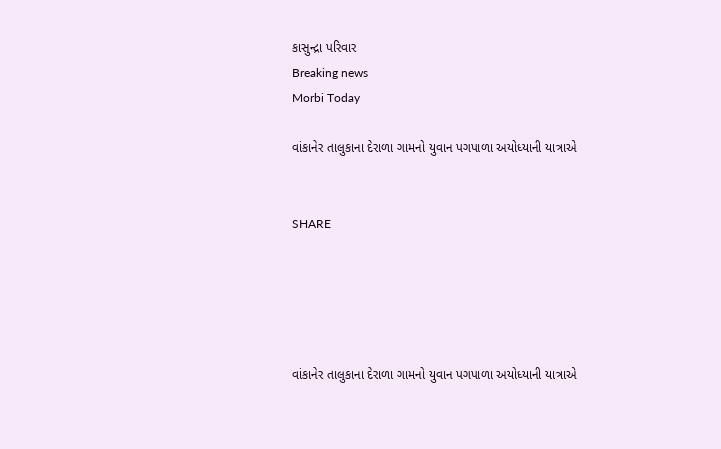કાસુન્દ્રા પરિવાર
Breaking news
Morbi Today

વાંકાનેર તાલુકાના દેરાળા ગામનો યુવાન પગપાળા અયોધ્યાની યાત્રાએ


SHARE





વાંકાનેર તાલુકાના દેરાળા ગામનો યુવાન પગપાળા અયોધ્યાની યાત્રાએ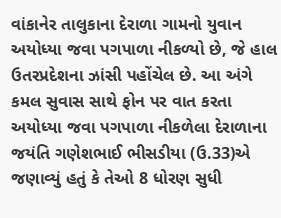વાંકાનેર તાલુકાના દેરાળા ગામનો યુવાન અયોધ્યા જવા પગપાળા નીકળ્યો છે, જે હાલ ઉતરપ્રદેશના ઝાંસી પહોંચેલ છે. આ અંગે કમલ સુવાસ સાથે ફોન પર વાત કરતા અયોધ્યા જવા પગપાળા નીકળેલા દેરાળાના જયંતિ ગણેશભાઈ ભીસડીયા (ઉ.33)એ જણાવ્યું હતું કે તેઓ 8 ધોરણ સુધી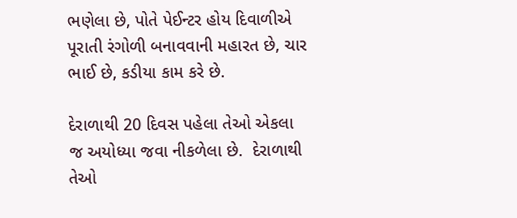ભણેલા છે, પોતે પેઈન્ટર હોય દિવાળીએ પૂરાતી રંગોળી બનાવવાની મહારત છે, ચાર ભાઈ છે, કડીયા કામ કરે છે.

દેરાળાથી 20 દિવસ પહેલા તેઓ એકલા જ અયોધ્યા જવા નીકળેલા છે.  દેરાળાથી તેઓ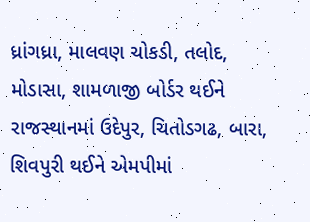ધ્રાંગધ્રા, માલવણ ચોકડી, તલોદ, મોડાસા, શામળાજી બોર્ડર થઈને રાજસ્થાનમાં ઉદેપુર, ચિતોડગઢ, બારા, શિવપુરી થઈને એમપીમાં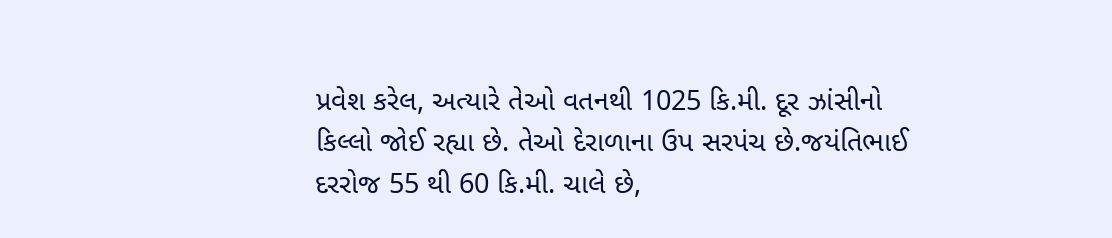પ્રવેશ કરેલ, અત્યારે તેઓ વતનથી 1025 કિ.મી. દૂર ઝાંસીનો કિલ્લો જોઈ રહ્યા છે. તેઓ દેરાળાના ઉપ સરપંચ છે.જયંતિભાઈ દરરોજ 55 થી 60 કિ.મી. ચાલે છે,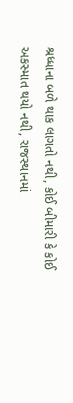શ્રધ્ધાના બળે થાક લાગતો નથી, કોઈ બીમારી કે કોઈ અકસ્માત થયો નથી, રાજસ્થાનમાં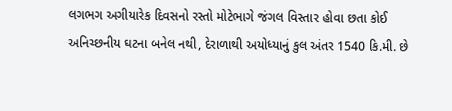લગભગ અગીયારેક દિવસનો રસ્તો મોટેભાગે જંગલ વિસ્તાર હોવા છતા કોઈ અનિચ્છનીય ઘટના બનેલ નથી, દેરાળાથી અયોધ્યાનું કુલ અંતર 1540 કિ.મી. છે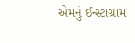એમનું ઈન્સ્ટાગ્રામ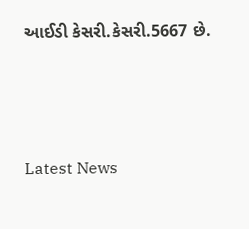આઈડી કેસરી.કેસરી.5667 છે.




Latest News